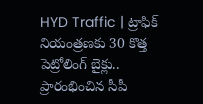HYD Traffic | ట్రాఫిక్ నియంత్రణకు 30 కొత్త పెట్రోలింగ్ బైక్లు.. ప్రారంభించిన సీపీ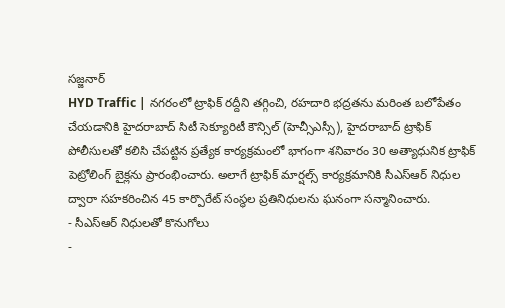సజ్జనార్
HYD Traffic | నగరంలో ట్రాఫిక్ రద్దీని తగ్గించి, రహదారి భద్రతను మరింత బలోపేతం చేయడానికి హైదరాబాద్ సిటీ సెక్యూరిటీ కౌన్సిల్ (హెచ్సీఎస్సీ), హైదరాబాద్ ట్రాఫిక్ పోలీసులతో కలిసి చేపట్టిన ప్రత్యేక కార్యక్రమంలో భాగంగా శనివారం 30 అత్యాధునిక ట్రాఫిక్ పెట్రోలింగ్ బైక్లను ప్రారంభించారు. అలాగే ట్రాఫిక్ మార్షల్స్ కార్యక్రమానికి సీఎస్ఆర్ నిధుల ద్వారా సహకరించిన 45 కార్పొరేట్ సంస్థల ప్రతినిధులను ఘనంగా సన్మానించారు.
- సీఎస్ఆర్ నిధులతో కొనుగోలు
-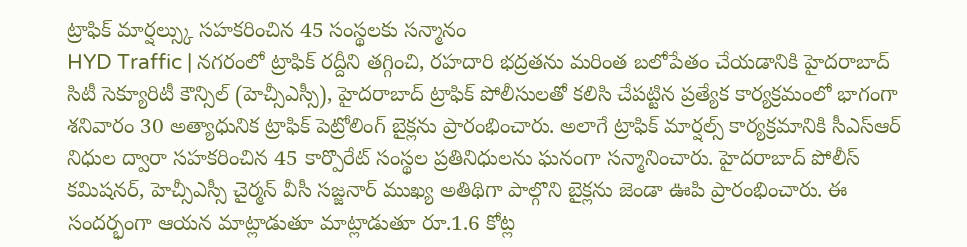ట్రాఫిక్ మార్షల్స్కు సహకరించిన 45 సంస్థలకు సన్మానం
HYD Traffic | నగరంలో ట్రాఫిక్ రద్దీని తగ్గించి, రహదారి భద్రతను మరింత బలోపేతం చేయడానికి హైదరాబాద్ సిటీ సెక్యూరిటీ కౌన్సిల్ (హెచ్సీఎస్సీ), హైదరాబాద్ ట్రాఫిక్ పోలీసులతో కలిసి చేపట్టిన ప్రత్యేక కార్యక్రమంలో భాగంగా శనివారం 30 అత్యాధునిక ట్రాఫిక్ పెట్రోలింగ్ బైక్లను ప్రారంభించారు. అలాగే ట్రాఫిక్ మార్షల్స్ కార్యక్రమానికి సీఎస్ఆర్ నిధుల ద్వారా సహకరించిన 45 కార్పొరేట్ సంస్థల ప్రతినిధులను ఘనంగా సన్మానించారు. హైదరాబాద్ పోలీస్ కమిషనర్, హెచ్సీఎస్సీ చైర్మన్ వీసీ సజ్జనార్ ముఖ్య అతిథిగా పాల్గొని బైక్లను జెండా ఊపి ప్రారంభించారు. ఈ సందర్భంగా ఆయన మాట్లాడుతూ మాట్లాడుతూ రూ.1.6 కోట్ల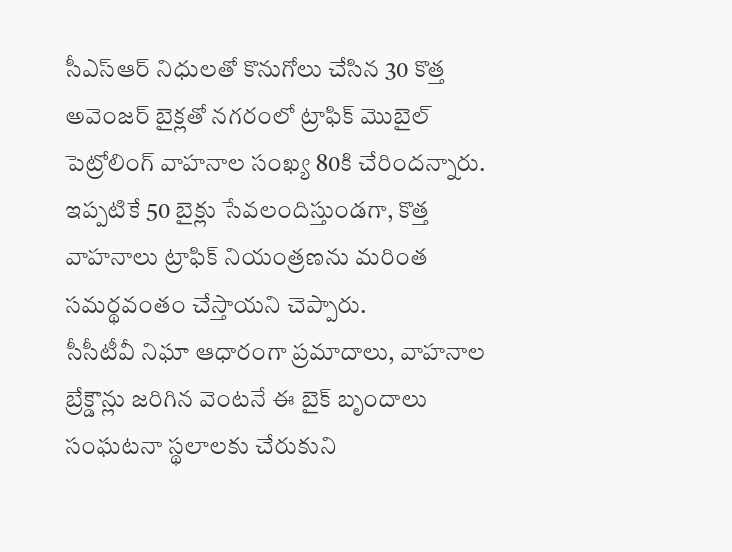సీఎస్ఆర్ నిధులతో కొనుగోలు చేసిన 30 కొత్త అవెంజర్ బైక్లతో నగరంలో ట్రాఫిక్ మొబైల్ పెట్రోలింగ్ వాహనాల సంఖ్య 80కి చేరిందన్నారు. ఇప్పటికే 50 బైక్లు సేవలందిస్తుండగా, కొత్త వాహనాలు ట్రాఫిక్ నియంత్రణను మరింత సమర్థవంతం చేస్తాయని చెప్పారు.
సీసీటీవీ నిఘా ఆధారంగా ప్రమాదాలు, వాహనాల బ్రేక్డౌన్లు జరిగిన వెంటనే ఈ బైక్ బృందాలు సంఘటనా స్థలాలకు చేరుకుని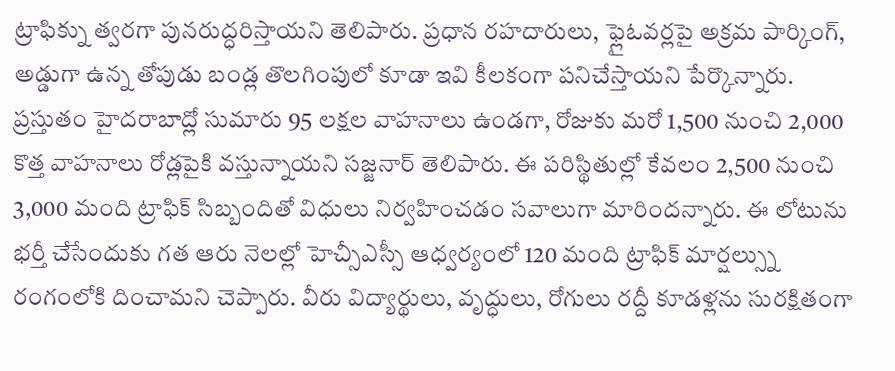ట్రాఫిక్ను త్వరగా పునరుద్ధరిస్తాయని తెలిపారు. ప్రధాన రహదారులు, ఫ్లైఓవర్లపై అక్రమ పార్కింగ్, అడ్డుగా ఉన్న తోపుడు బండ్ల తొలగింపులో కూడా ఇవి కీలకంగా పనిచేస్తాయని పేర్కొన్నారు. ప్రస్తుతం హైదరాబాద్లో సుమారు 95 లక్షల వాహనాలు ఉండగా, రోజుకు మరో 1,500 నుంచి 2,000 కొత్త వాహనాలు రోడ్లపైకి వస్తున్నాయని సజ్జనార్ తెలిపారు. ఈ పరిస్థితుల్లో కేవలం 2,500 నుంచి 3,000 మంది ట్రాఫిక్ సిబ్బందితో విధులు నిర్వహించడం సవాలుగా మారిందన్నారు. ఈ లోటును భర్తీ చేసేందుకు గత ఆరు నెలల్లో హెచ్సీఎస్సీ ఆధ్వర్యంలో 120 మంది ట్రాఫిక్ మార్షల్స్ను రంగంలోకి దించామని చెప్పారు. వీరు విద్యార్థులు, వృద్ధులు, రోగులు రద్దీ కూడళ్లను సురక్షితంగా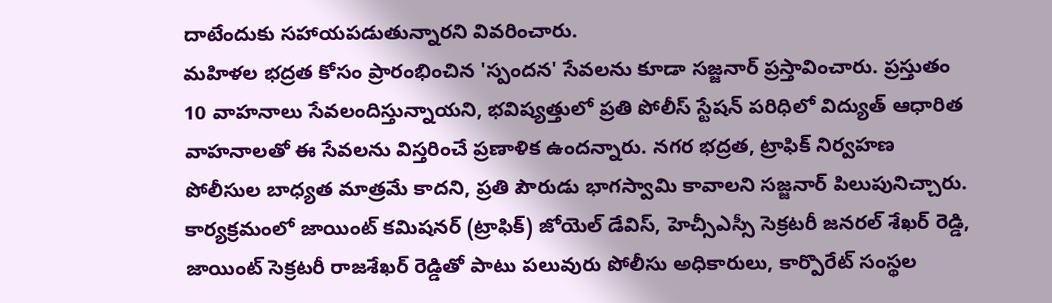దాటేందుకు సహాయపడుతున్నారని వివరించారు.
మహిళల భద్రత కోసం ప్రారంభించిన 'స్పందన' సేవలను కూడా సజ్జనార్ ప్రస్తావించారు. ప్రస్తుతం 10 వాహనాలు సేవలందిస్తున్నాయని, భవిష్యత్తులో ప్రతి పోలీస్ స్టేషన్ పరిధిలో విద్యుత్ ఆధారిత వాహనాలతో ఈ సేవలను విస్తరించే ప్రణాళిక ఉందన్నారు. నగర భద్రత, ట్రాఫిక్ నిర్వహణ పోలీసుల బాధ్యత మాత్రమే కాదని, ప్రతి పౌరుడు భాగస్వామి కావాలని సజ్జనార్ పిలుపునిచ్చారు. కార్యక్రమంలో జాయింట్ కమిషనర్ (ట్రాఫిక్) జోయెల్ డేవిస్, హెచ్సీఎస్సీ సెక్రటరీ జనరల్ శేఖర్ రెడ్డి, జాయింట్ సెక్రటరీ రాజశేఖర్ రెడ్డితో పాటు పలువురు పోలీసు అధికారులు, కార్పొరేట్ సంస్థల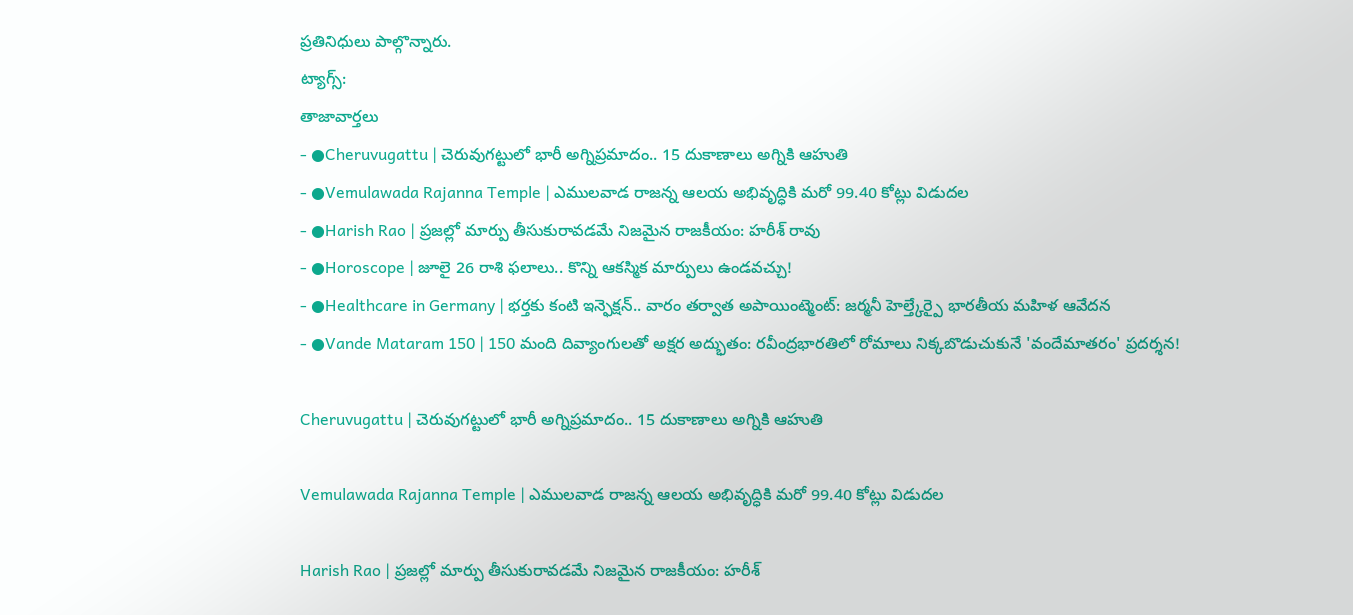ప్రతినిధులు పాల్గొన్నారు.
ట్యాగ్స్:
తాజావార్తలు
- ●Cheruvugattu | చెరువుగట్టులో భారీ అగ్నిప్రమాదం.. 15 దుకాణాలు అగ్నికి ఆహుతి
- ●Vemulawada Rajanna Temple | ఎములవాడ రాజన్న ఆలయ అభివృద్ధికి మరో 99.40 కోట్లు విడుదల
- ●Harish Rao | ప్రజల్లో మార్పు తీసుకురావడమే నిజమైన రాజకీయం: హరీశ్ రావు
- ●Horoscope | జూలై 26 రాశి ఫలాలు.. కొన్ని ఆకస్మిక మార్పులు ఉండవచ్చు!
- ●Healthcare in Germany | భర్తకు కంటి ఇన్ఫెక్షన్.. వారం తర్వాత అపాయింట్మెంట్: జర్మనీ హెల్త్కేర్పై భారతీయ మహిళ ఆవేదన
- ●Vande Mataram 150 | 150 మంది దివ్యాంగులతో అక్షర అద్భుతం: రవీంద్రభారతిలో రోమాలు నిక్కబొడుచుకునే 'వందేమాతరం' ప్రదర్శన!

Cheruvugattu | చెరువుగట్టులో భారీ అగ్నిప్రమాదం.. 15 దుకాణాలు అగ్నికి ఆహుతి

Vemulawada Rajanna Temple | ఎములవాడ రాజన్న ఆలయ అభివృద్ధికి మరో 99.40 కోట్లు విడుదల

Harish Rao | ప్రజల్లో మార్పు తీసుకురావడమే నిజమైన రాజకీయం: హరీశ్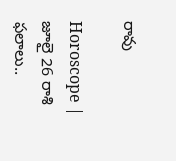రావు

Horoscope | జూలై 26 రాశి ఫలాలు..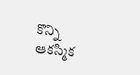కొన్ని ఆకస్మిక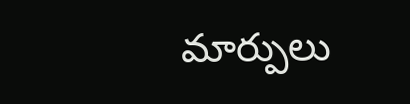మార్పులు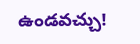ఉండవచ్చు!